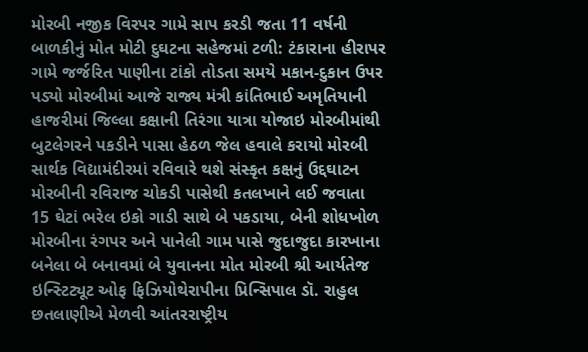મોરબી નજીક વિરપર ગામે સાપ કરડી જતા 11 વર્ષની બાળકીનું મોત મોટી દુઘટના સહેજમાં ટળી: ટંકારાના હીરાપર ગામે જર્જરિત પાણીના ટાંકો તોડતા સમયે મકાન-દુકાન ઉપર પડ્યો મોરબીમાં આજે રાજ્ય મંત્રી કાંતિભાઈ અમૃતિયાની હાજરીમાં જિલ્લા કક્ષાની તિરંગા યાત્રા યોજાઇ મોરબીમાંથી બુટલેગરને પકડીને પાસા હેઠળ જેલ હવાલે કરાયો મોરબી સાર્થક વિદ્યામંદીરમાં રવિવારે થશે સંસ્કૃત કક્ષનું ઉદ્દઘાટન મોરબીની રવિરાજ ચોકડી પાસેથી કતલખાને લઈ જવાતા 15 ઘેટાં ભરેલ ઇકો ગાડી સાથે બે પકડાયા, બેની શોધખોળ મોરબીના રંગપર અને પાનેલી ગામ પાસે જુદાજુદા કારખાના બનેલા બે બનાવમાં બે યુવાનના મોત મોરબી શ્રી આર્યતેજ ઇન્સ્ટિટ્યૂટ ઓફ ફિઝિયોથેરાપીના પ્રિન્સિપાલ ડૉ. રાહુલ છતલાણીએ મેળવી આંતરરાષ્ટ્રીય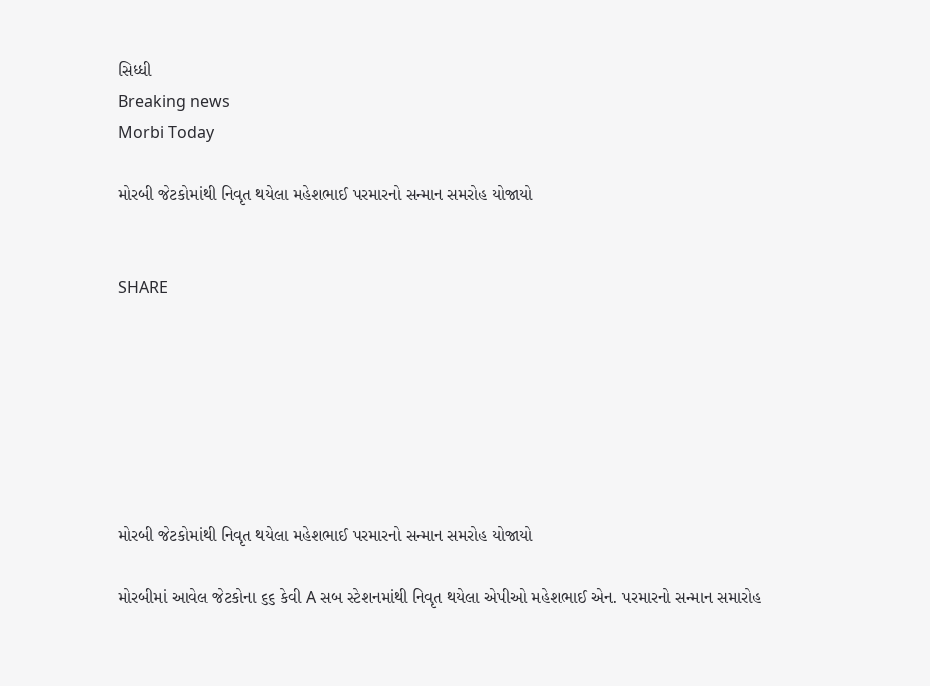સિધ્ધી
Breaking news
Morbi Today

મોરબી જેટકોમાંથી નિવૃત થયેલા મહેશભાઈ પરમારનો સન્માન સમરોહ યોજાયો


SHARE







મોરબી જેટકોમાંથી નિવૃત થયેલા મહેશભાઈ પરમારનો સન્માન સમરોહ યોજાયો

મોરબીમાં આવેલ જેટકોના ૬૬ કેવી A સબ સ્ટેશનમાંથી નિવૃત થયેલા એપીઓ મહેશભાઈ એન. પરમારનો સન્માન સમારોહ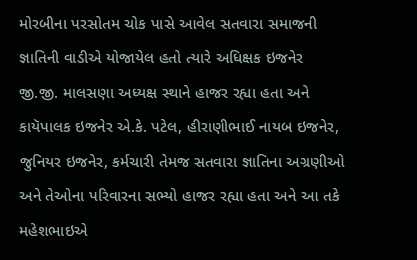મોરબીના પરસોતમ ચોક પાસે આવેલ સતવારા સમાજની જ્ઞાતિની વાડીએ યોજાયેલ હતો ત્યારે અધિક્ષક ઇજનેર જી.જી. માલસણા અધ્યક્ષ સ્થાને હાજર રહ્યા હતા અને કાયૅપાલક ઇજનેર એ.કે. પટેલ, હીરાણીભાઈ નાયબ ઇજનેર, જુનિયર ઇજનેર, કર્મચારી તેમજ સતવારા જ્ઞાતિના અગ્રણીઓ અને તેઓના પરિવારના સભ્યો હાજર રહ્યા હતા અને આ તકે મહેશભાઇએ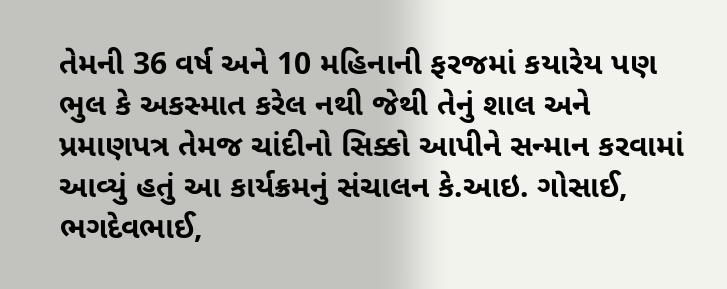તેમની 36 વર્ષ અને 10 મહિનાની ફરજમાં કયારેય પણ ભુલ કે અકસ્માત કરેલ નથી જેથી તેનું શાલ અને પ્રમાણપત્ર તેમજ ચાંદીનો સિક્કો આપીને સન્માન કરવામાં આવ્યું હતું આ કાર્યક્રમનું સંચાલન કે.આઇ. ગોસાઈ, ભગદેવભાઈ,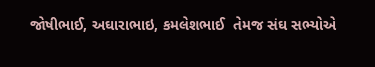જોષીભાઈ, અઘારાભાઇ, કમલેશભાઈ  તેમજ સંઘ સભ્યોએ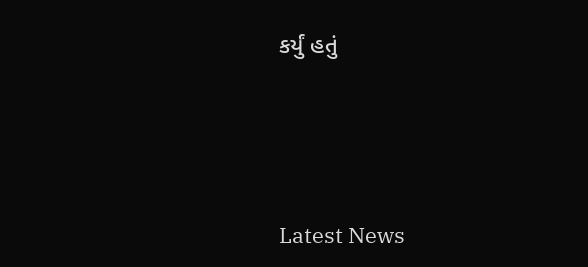કર્યું હતું






Latest News